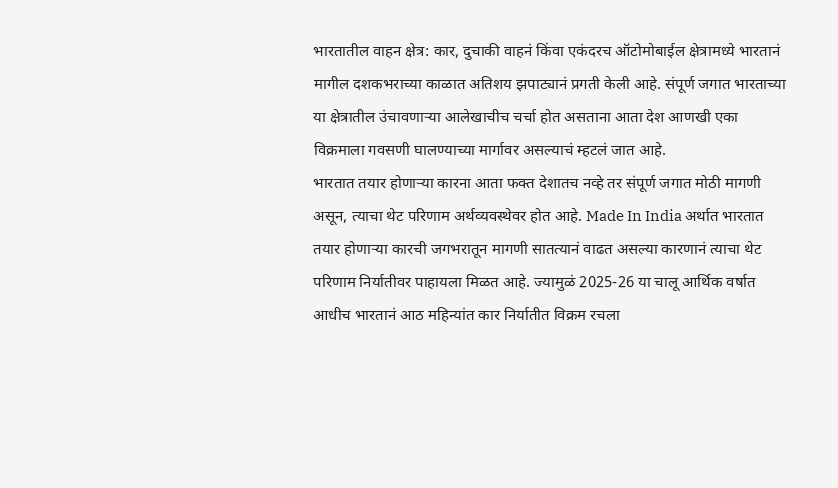भारतातील वाहन क्षेत्र: कार, दुचाकी वाहनं किंवा एकंदरच ऑटोमोबाईल क्षेत्रामध्ये भारतानं मागील दशकभराच्या काळात अतिशय झपाट्यानं प्रगती केली आहे. संपूर्ण जगात भारताच्या या क्षेत्रातील उंचावणाऱ्या आलेखाचीच चर्चा होत असताना आता देश आणखी एका विक्रमाला गवसणी घालण्याच्या मार्गावर असल्याचं म्हटलं जात आहे.
भारतात तयार होणाऱ्या कारना आता फक्त देशातच नव्हे तर संपूर्ण जगात मोठी मागणी असून, त्याचा थेट परिणाम अर्थव्यवस्थेवर होत आहे. Made In India अर्थात भारतात तयार होणाऱ्या कारची जगभरातून मागणी सातत्यानं वाढत असल्या कारणानं त्याचा थेट परिणाम निर्यातीवर पाहायला मिळत आहे. ज्यामुळं 2025-26 या चालू आर्थिक वर्षात आधीच भारतानं आठ महिन्यांत कार निर्यातीत विक्रम रचला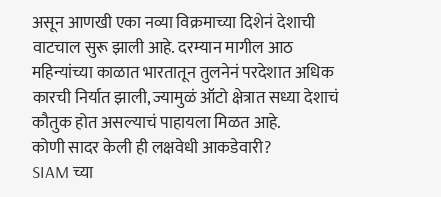असून आणखी एका नव्या विक्रमाच्या दिशेनं देशाची वाटचाल सुरू झाली आहे. दरम्यान मागील आठ महिन्यांच्या काळात भारतातून तुलनेनं परदेशात अधिक कारची निर्यात झाली, ज्यामुळं ऑटो क्षेत्रात सध्या देशाचं कौतुक होत असल्याचं पाहायला मिळत आहे.
कोणी सादर केली ही लक्षवेधी आकडेवारी?
SIAM च्या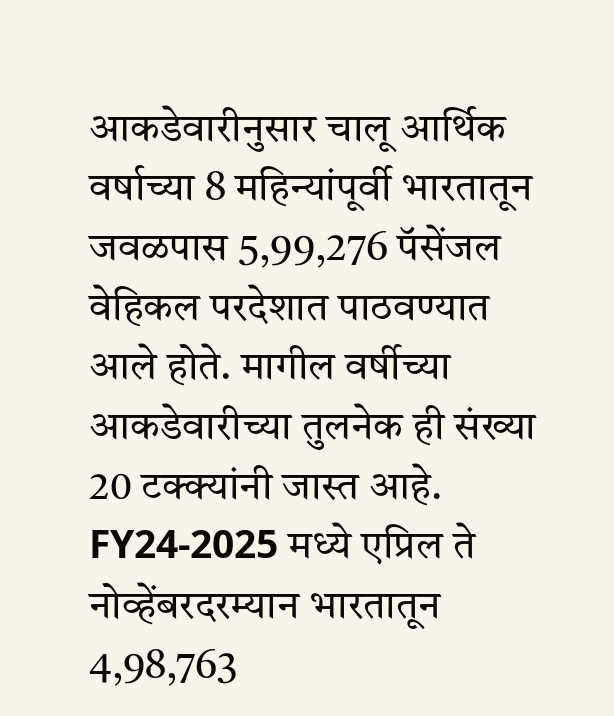आकडेवारीनुसार चालू आर्थिक वर्षाच्या 8 महिन्यांपूर्वी भारतातून जवळपास 5,99,276 पॅसेंजल वेहिकल परदेशात पाठवण्यात आले होते. मागील वर्षीच्या आकडेवारीच्या तुलनेक ही संख्या 20 टक्क्यांनी जास्त आहे. FY24-2025 मध्ये एप्रिल ते नोव्हेंबरदरम्यान भारतातून 4,98,763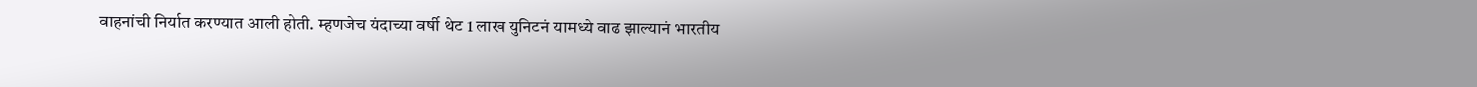वाहनांची निर्यात करण्यात आली होती. म्हणजेच यंदाच्या वर्षी थेट 1 लाख युनिटनं यामध्ये वाढ झाल्यानं भारतीय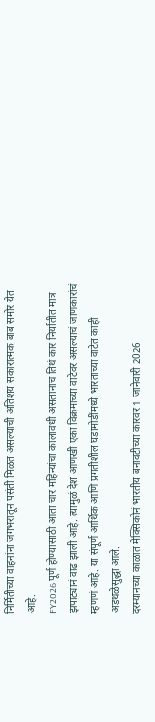निर्मितीच्या वाहनांना जगभरातून पसंती मिळत असल्याची अतिशय सकारात्मक बाब समोर येत आहे.
FY2026 पूर्ण होण्यासाठी आता चार महिन्यांचा कालावधी असतानाच तिथं कार निर्यातीत मात्र झपाट्यानं वाढ झाली आहे. त्यामुळं देश आणखी एका विक्रमाच्या वाटेवर असल्याचं जाणकारांचं म्हणणं आहे. या संपूर्ण आर्थिक आणि प्रगतीशील घडामोडींमध्ये भारताच्या वाटेत काही अडथळेसुद्धा आले.
दरम्यानच्या काळात मेक्सिकोनं भारतीय बनावटीच्या कारवर 1 जानेवारी 2026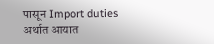पासून Import duties अर्थात आयात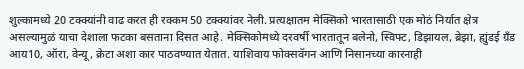शुल्कामध्ये 20 टक्क्यांनी वाढ करत ही रक्कम 50 टक्क्यांवर नेली. प्रत्यक्षातम मेक्सिको भारतासाठी एक मोठं निर्यात क्षेत्र असल्यामुळं याचा देशाला फटका बसताना दिसत आहे. मेक्सिकोमध्ये दरवर्षी भारतातून बलेनो, स्विफ्ट, डिझायल, ब्रेझा, ह्युंडई ग्रँड आय10, ऑरा, वेन्यू, क्रेटा अशा कार पाठवण्यात येतात. याशिवाय फोक्सवॅगन आणि निसानच्या कारनाही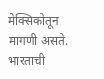मेक्सिकोतून मागणी असते.
भारताची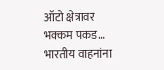ऑटो क्षेत्रावर भक्कम पकड…
भारतीय वाहनांना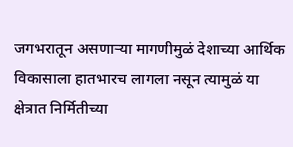जगभरातून असणाऱ्या मागणीमुळं देशाच्या आर्थिक विकासाला हातभारच लागला नसून त्यामुळं या क्षेत्रात निर्मितीच्या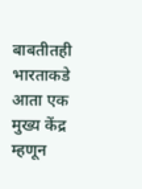बाबतीतही भारताकडे आता एक मुख्य केंद्र म्हणून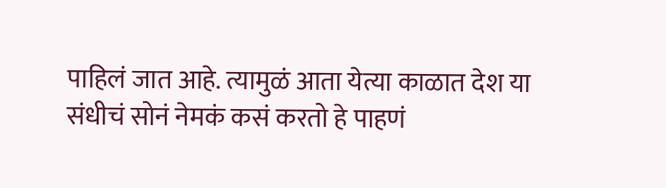पाहिलं जात आहे. त्यामुळं आता येत्या काळात देश या संधीचं सोनं नेमकं कसं करतो हे पाहणं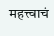महत्त्वाचं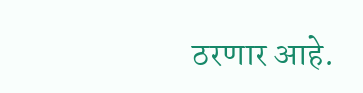ठरणार आहे.